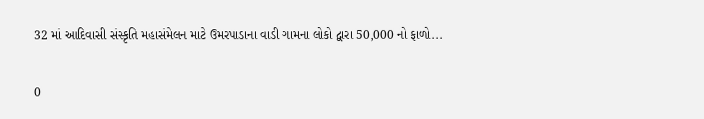32 માં આદિવાસી સંસ્કૃતિ મહાસંમેલન માટે ઉમરપાડાના વાડી ગામના લોકો દ્વારા 50,000 નો ફાળો...

0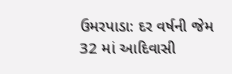ઉમરપાડા: દર વર્ષની જેમ 32 માં આદિવાસી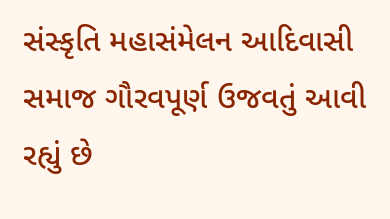સંસ્કૃતિ મહાસંમેલન આદિવાસી સમાજ ગૌરવપૂર્ણ ઉજવતું આવી રહ્યું છે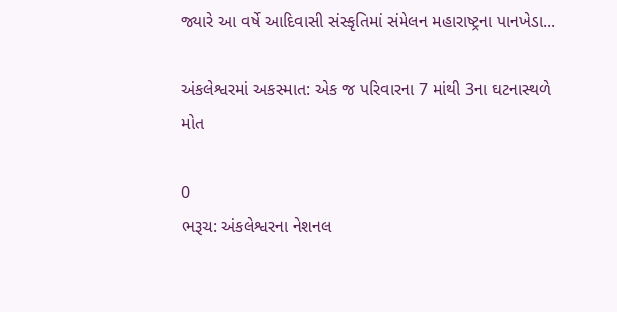જ્યારે આ વર્ષે આદિવાસી સંસ્કૃતિમાં સંમેલન મહારાષ્ટ્રના પાનખેડા...

અંકલેશ્વરમાં અકસ્માત: એક જ પરિવારના 7 માંથી 3ના ઘટનાસ્થળે મોત

0
ભરૂચ: અંકલેશ્વરના નેશનલ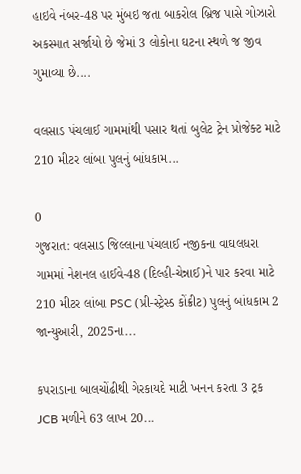હાઇવે નંબર-48 પર મુંબઇ જતા બાકરોલ બ્રિજ પાસે ગોઝારો અકસ્માત સર્જાયો છે જેમાં 3 લોકોના ઘટના સ્થળે જ જીવ ગુમાવ્યા છે....

વલસાડ પંચલાઈ ગામમાંથી પસાર થતાં બુલેટ ટ્રેન પ્રોજેક્ટ માટે 210 મીટર લાંબા પુલનું બાંધકામ...

0
ગુજરાત: વલસાડ જિલ્લાના પંચલાઈ નજીકના વાઘલધરા ગામમાં નેશનલ હાઈવે-48 (દિલ્હી-ચેન્નાઈ)ને પાર કરવા માટે 210 મીટર લાંબા PSC (પ્રી-સ્ટ્રેસ્ડ કોંક્રીટ) પુલનું બાંધકામ 2 જાન્યુઆરી, 2025ના...

કપરાડાના બાલચોંઢીથી ગેરકાયદે માટી ખનન કરતા 3 ટ્રક JCB મળીને 63 લાખ 20...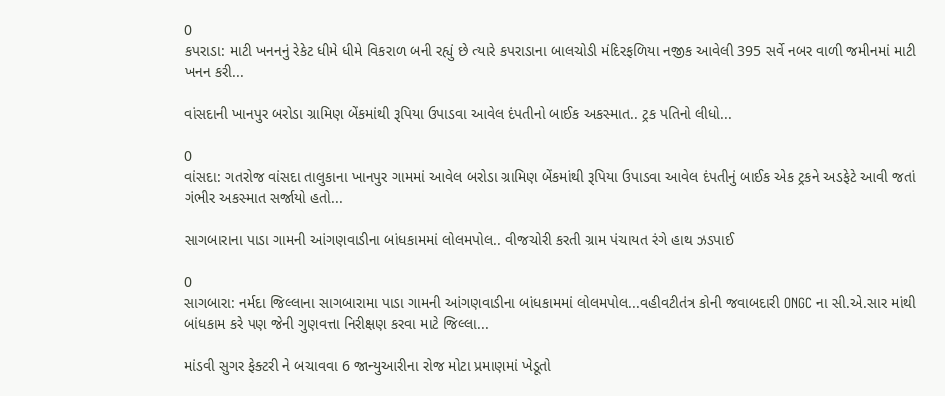0
કપરાડા: માટી ખનનનું રેકેટ ધીમે ધીમે વિકરાળ બની રહ્યું છે ત્યારે કપરાડાના બાલચોડી મંદિરફળિયા નજીક આવેલી 395 સર્વે નબર વાળી જમીનમાં માટી ખનન કરી...

વાંસદાની ખાનપુર બરોડા ગ્રામિણ બેંકમાંથી રૂપિયા ઉપાડવા આવેલ દંપતીનો બાઈક અકસ્માત.. ટ્રક પતિનો લીધો...

0
વાંસદા: ગતરોજ વાંસદા તાલુકાના ખાનપુર ગામમાં આવેલ બરોડા ગ્રામિણ બેંકમાંથી રૂપિયા ઉપાડવા આવેલ દંપતીનું બાઈક એક ટ્રકને અડફેટે આવી જતાં ગંભીર અકસ્માત સર્જાયો હતો...

સાગબારાના પાડા ગામની આંગણવાડીના બાંધકામમાં લોલમપોલ.. વીજચોરી કરતી ગ્રામ પંચાયત રંગે હાથ ઝડપાઈ

0
સાગબારા: નર્મદા જિલ્લાના સાગબારામા પાડા ગામની આંગણવાડીના બાંધકામમાં લોલમપોલ...વહીવટીતંત્ર કોની જવાબદારી ONGC ના સી.એ.સાર માંથી બાંધકામ કરે પણ જેની ગુણવત્તા નિરીક્ષણ કરવા માટે જિલ્લા...

માંડવી સુગર ફેક્ટરી ને બચાવવા 6 જાન્યુઆરીના રોજ મોટા પ્રમાણમાં ખેડૂતો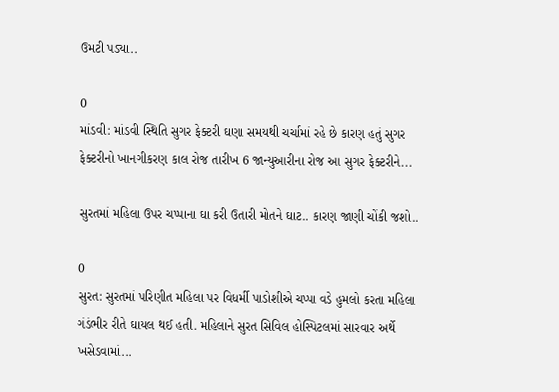ઉમટી પડ્યા..

0
માંડવી: માંડવી સ્થિતિ સુગર ફેક્ટરી ઘણા સમયથી ચર્ચામાં રહે છે કારણ હતું સુગર ફેક્ટરીનો ખાનગીકરણ કાલ રોજ તારીખ 6 જાન્યુઆરીના રોજ આ સુગર ફેક્ટરીને...

સુરતમાં મહિલા ઉપર ચપ્પાના ઘા કરી ઉતારી મોતને ઘાટ.. કારણ જાણી ચોંકી જશો..

0
સુરત: સુરતમાં પરિણીત મહિલા પર વિધર્મી પાડોશીએ ચપ્પા વડે હુમલો કરતા મહિલા ગંડંભીર રીતે ઘાયલ થઈ હતી. મહિલાને સુરત સિવિલ હોસ્પિટલમાં સારવાર અર્થે ખસેડવામાં...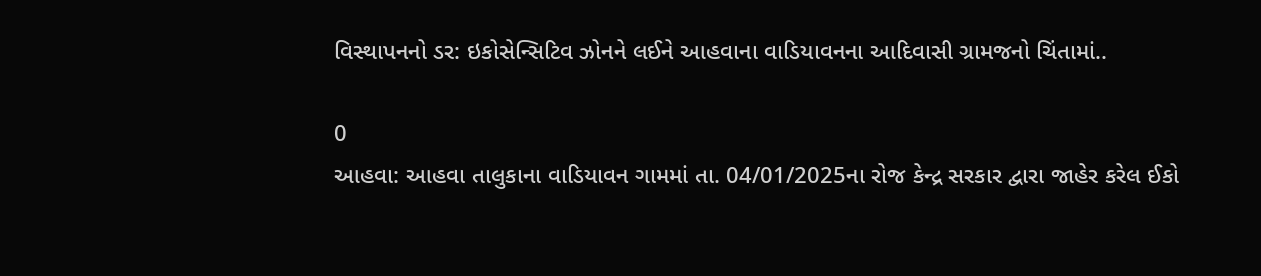વિસ્થાપનનો ડર: ઇકોસેન્સિટિવ ઝોનને લઈને આહવાના વાડિયાવનના આદિવાસી ગ્રામજનો ચિંતામાં..

0
આહવા: આહવા તાલુકાના વાડિયાવન ગામમાં તા. 04/01/2025ના રોજ કેન્દ્ર સરકાર દ્વારા જાહેર કરેલ ઈકો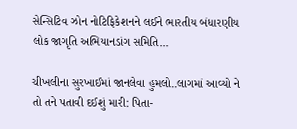સેન્સિટિવ ઝોન નોટિફિકેશનને લઈને ભારતીય બંધારણીય લોક જાગૃતિ અભિયાનડાંગ સમિતિ...

ચીખલીના સુરખાઈમાં જાનલેવા હુમલો..લાગમાં આવ્યો ને તો તને પતાવી દઈશું મારી: પિતા-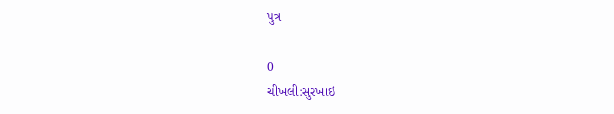પુત્ર

0
ચીખલી:સુરખાઇ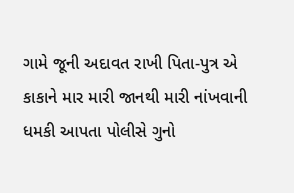ગામે જૂની અદાવત રાખી પિતા-પુત્ર એ કાકાને માર મારી જાનથી મારી નાંખવાની ધમકી આપતા પોલીસે ગુનો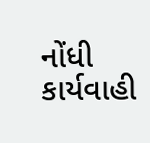નોંધી કાર્યવાહી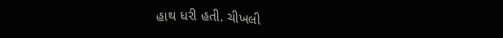હાથ ધરી હતી. ચીખલી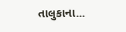તાલુકાના...